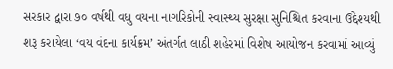સરકાર દ્વારા ૭૦ વર્ષથી વધુ વયના નાગરિકોની સ્વાસ્થ્ય સુરક્ષા સુનિશ્ચિત કરવાના ઉદ્દેશ્યથી શરૂ કરાયેલા ‘વય વંદના કાર્યક્રમ’ અંતર્ગત લાઠી શહેરમાં વિશેષ આયોજન કરવામાં આવ્યું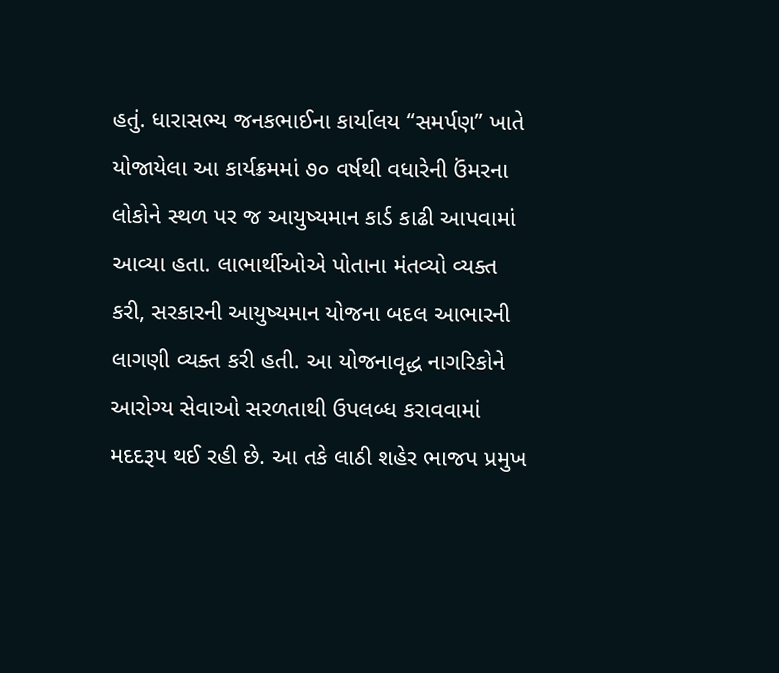હતું. ધારાસભ્ય જનકભાઈના કાર્યાલય “સમર્પણ” ખાતે યોજાયેલા આ કાર્યક્રમમાં ૭૦ વર્ષથી વધારેની ઉંમરના લોકોને સ્થળ પર જ આયુષ્યમાન કાર્ડ કાઢી આપવામાં આવ્યા હતા. લાભાર્થીઓએ પોતાના મંતવ્યો વ્યક્ત કરી, સરકારની આયુષ્યમાન યોજના બદલ આભારની લાગણી વ્યક્ત કરી હતી. આ યોજનાવૃદ્ધ નાગરિકોને આરોગ્ય સેવાઓ સરળતાથી ઉપલબ્ધ કરાવવામાં મદદરૂપ થઈ રહી છે. આ તકે લાઠી શહેર ભાજપ પ્રમુખ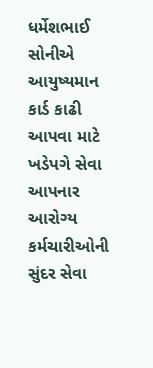ધર્મેશભાઈ સોનીએ આયુષ્યમાન કાર્ડ કાઢી આપવા માટે ખડેપગે સેવા આપનાર આરોગ્ય કર્મચારીઓની સુંદર સેવા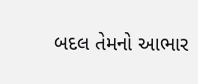બદલ તેમનો આભાર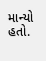માન્યો હતો.